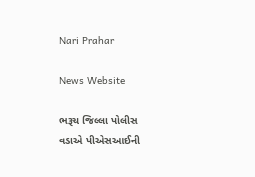Nari Prahar

News Website

ભરૂચ જિલ્લા પોલીસ વડાએ પીએસઆઈની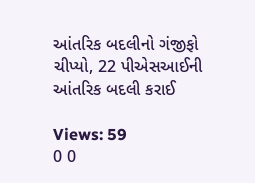આંતરિક બદલીનો ગંજીફો ચીપ્યો, 22 પીએસઆઈની આંતરિક બદલી કરાઈ

Views: 59
0 0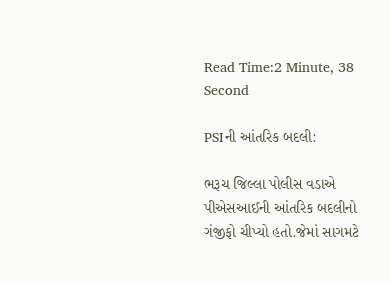Read Time:2 Minute, 38 Second

PSIની આંતરિક બદલી:

ભરૂચ જિલ્લા પોલીસ વડાએ પીએસઆઈની આંતરિક બદલીનો ગંજીફો ચીપ્યો હતો.જેમાં સાગમટે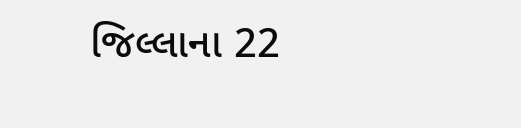જિલ્લાના 22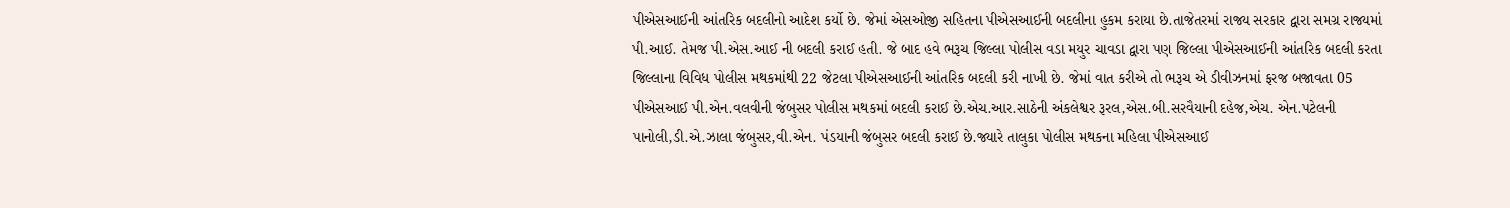પીએસઆઈની આંતરિક બદલીનો આદેશ કર્યો છે. જેમાં એસઓજી સહિતના પીએસઆઈની બદલીના હુકમ કરાયા છે.તાજેતરમાં રાજ્ય સરકાર દ્વારા સમગ્ર રાજ્યમાં પી.આઈ. તેમજ પી.એસ.આઈ ની બદલી કરાઈ હતી. જે બાદ હવે ભરૂચ જિલ્લા પોલીસ વડા મયુર ચાવડા દ્વારા પણ જિલ્લા પીએસઆઈની આંતરિક બદલી કરતા જિલ્લાના વિવિધ પોલીસ મથકમાંથી 22 જેટલા પીએસઆઈની આંતરિક બદલી કરી નાખી છે. જેમાં વાત કરીએ તો ભરૂચ એ ડીવીઝનમાં ફરજ બજાવતા 05 પીએસઆઈ પી.એન.વલવીની જંબુસર પોલીસ મથકમાં બદલી કરાઈ છે.એચ.આર.સાઠેની અંકલેશ્વર રૂરલ,એસ.બી.સરવૈયાની દહેજ,એચ. એન.પટેલની પાનોલી,ડી.એ.ઝાલા જંબુસર,વી.એન. પંડયાની જંબુસર બદલી કરાઈ છે.જ્યારે તાલુકા પોલીસ મથકના મહિલા પીએસઆઈ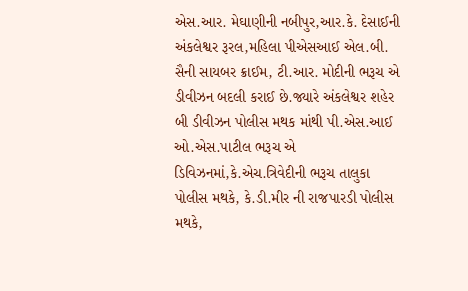એસ.આર. મેઘાણીની નબીપુર,આર.કે. દેસાઈની અંકલેશ્વર રૂરલ,મહિલા પીએસઆઈ એલ.બી. સૈની સાયબર ક્રાઈમ, ટી.આર. મોદીની ભરૂચ એ ડીવીઝન બદલી કરાઈ છે.જ્યારે અંકલેશ્વર શહેર બી ડીવીઝન પોલીસ મથક માંથી પી.એસ.આઈ ઓ.એસ.પાટીલ ભરૂચ એ ડિવિઝનમાં,કે.એચ.ત્રિવેદીની ભરૂચ તાલુકા પોલીસ મથકે, કે.ડી.મીર ની રાજપારડી પોલીસ મથકે,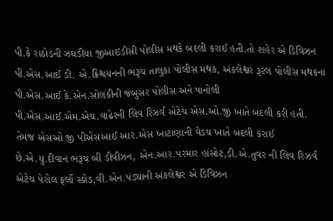પી.કે રાઠોડની ઝઘડીયા જીઆઇડીસી પોલીસ મથકે બદલી કરાઈ હતી.તો શહેર એ ડિવિઝન પી.એસ.આઈ ડી. એ.ક્રિશ્ચયનની ભરૂચ તાલુકા પોલીસ મથક, અંકલેશ્વર રૂરલ પોલીસ મથકના પી.એસ.આઈ કે.એન.સોલંકીની જંબુસર પોલીસ અને પાનોલી પી.એસ.આઈ.એમ.એચ.વાઢેરની લિવ રિઝર્વ એટેચ એસ.ઓ.જી ખાતે બદલી કરી હતી. તેમજ એસઓ જી પીએસઆઈ આર.એસ ખાટાણાની વેડચ ખાતે બદલી કરાઈ છે.એ.યુ.દીવાન ભરૂચ બી ડીવીઝન, એન.આર.પરમાર હાંસોટ,ડી.એ.તુવર ની લિવ રિઝર્વ એટેચ પેરોલ ફર્લો સ્કોડ,વી.એન.પંડ્યાની અંકલેશ્વર એ ડિવિઝન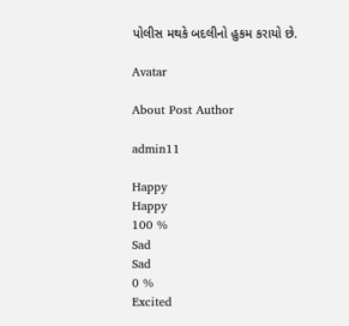પોલીસ મથકે બદલીનો હુકમ કરાયો છે.

Avatar

About Post Author

admin11

Happy
Happy
100 %
Sad
Sad
0 %
Excited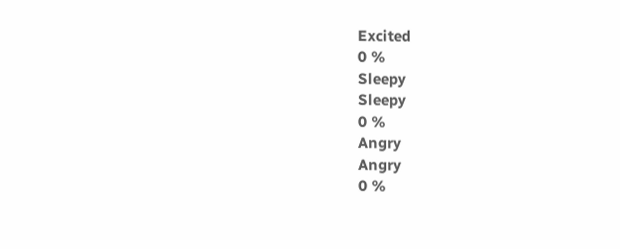Excited
0 %
Sleepy
Sleepy
0 %
Angry
Angry
0 %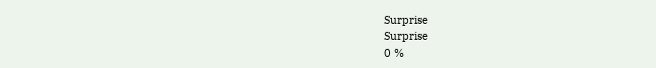Surprise
Surprise
0 %